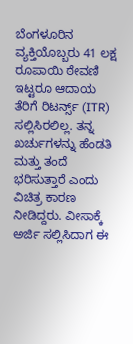ಬೆಂಗಳೂರಿನ ವ್ಯಕ್ತಿಯೊಬ್ಬರು 41 ಲಕ್ಷ ರೂಪಾಯಿ ಠೇವಣಿ ಇಟ್ಟರೂ ಆದಾಯ ತೆರಿಗೆ ರಿಟರ್ನ್ಸ್ (ITR) ಸಲ್ಲಿಸಿರಲಿಲ್ಲ. ತನ್ನ ಖರ್ಚುಗಳನ್ನು ಹೆಂಡತಿ ಮತ್ತು ತಂದೆ ಭರಿಸುತ್ತಾರೆ ಎಂದು ವಿಚಿತ್ರ ಕಾರಣ ನೀಡಿದ್ದರು. ವೀಸಾಕ್ಕೆ ಅರ್ಜಿ ಸಲ್ಲಿಸಿದಾಗ ಈ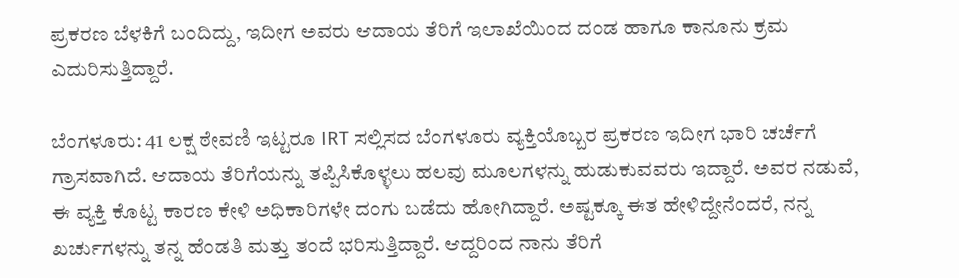ಪ್ರಕರಣ ಬೆಳಕಿಗೆ ಬಂದಿದ್ದು, ಇದೀಗ ಅವರು ಆದಾಯ ತೆರಿಗೆ ಇಲಾಖೆಯಿಂದ ದಂಡ ಹಾಗೂ ಕಾನೂನು ಕ್ರಮ ಎದುರಿಸುತ್ತಿದ್ದಾರೆ.

ಬೆಂಗಳೂರು: 41 ಲಕ್ಷ ಠೇವಣಿ ಇಟ್ಟರೂ IRT ಸಲ್ಲಿಸದ ಬೆಂಗಳೂರು ವ್ಯಕ್ತಿಯೊಬ್ಬರ ಪ್ರಕರಣ ಇದೀಗ ಭಾರಿ ಚರ್ಚೆಗೆ ಗ್ರಾಸವಾಗಿದೆ. ಆದಾಯ ತೆರಿಗೆಯನ್ನು ತಪ್ಪಿಸಿಕೊಳ್ಳಲು ಹಲವು ಮೂಲಗಳನ್ನು ಹುಡುಕುವವರು ಇದ್ದಾರೆ. ಅವರ ನಡುವೆ, ಈ ವ್ಯಕ್ತಿ ಕೊಟ್ಟ ಕಾರಣ ಕೇಳಿ ಅಧಿಕಾರಿಗಳೇ ದಂಗು ಬಡೆದು ಹೋಗಿದ್ದಾರೆ. ಅಷ್ಟಕ್ಕೂ ಈತ ಹೇಳಿದ್ದೇನೆಂದರೆ, ನನ್ನ ಖರ್ಚುಗಳನ್ನು ತನ್ನ ಹೆಂಡತಿ ಮತ್ತು ತಂದೆ ಭರಿಸುತ್ತಿದ್ದಾರೆ. ಆದ್ದರಿಂದ ನಾನು ತೆರಿಗೆ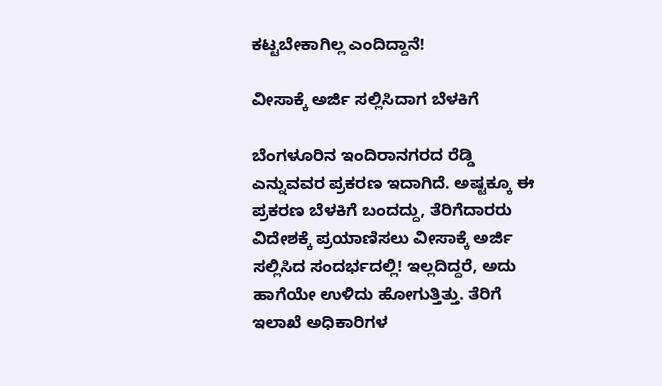ಕಟ್ಟಬೇಕಾಗಿಲ್ಲ ಎಂದಿದ್ದಾನೆ!

ವೀಸಾಕ್ಕೆ ಅರ್ಜಿ ಸಲ್ಲಿಸಿದಾಗ ಬೆಳಕಿಗೆ

ಬೆಂಗಳೂರಿನ ಇಂದಿರಾನಗರದ ರೆಡ್ಡಿ ಎನ್ನುವವರ ಪ್ರಕರಣ ಇದಾಗಿದೆ. ಅಷ್ಟಕ್ಕೂ ಈ ಪ್ರಕರಣ ಬೆಳಕಿಗೆ ಬಂದದ್ದು, ತೆರಿಗೆದಾರರು ವಿದೇಶಕ್ಕೆ ಪ್ರಯಾಣಿಸಲು ವೀಸಾಕ್ಕೆ ಅರ್ಜಿ ಸಲ್ಲಿಸಿದ ಸಂದರ್ಭದಲ್ಲಿ! ಇಲ್ಲದಿದ್ದರೆ, ಅದು ಹಾಗೆಯೇ ಉಳಿದು ಹೋಗುತ್ತಿತ್ತು. ತೆರಿಗೆ ಇಲಾಖೆ ಅಧಿಕಾರಿಗಳ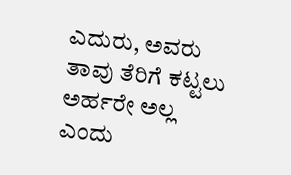ಎದುರು, ಅವರು ತಾವು ತೆರಿಗೆ ಕಟ್ಟಲು ಅರ್ಹರೇ ಅಲ್ಲ ಎಂದು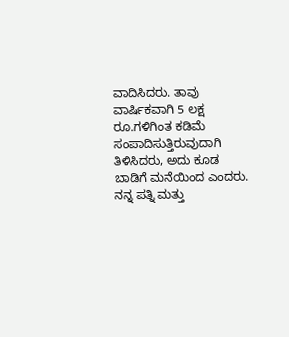ವಾದಿಸಿದರು. ತಾವು ವಾರ್ಷಿಕವಾಗಿ 5 ಲಕ್ಷ ರೂ.ಗಳಿಗಿಂತ ಕಡಿಮೆ ಸಂಪಾದಿಸುತ್ತಿರುವುದಾಗಿ ತಿಳಿಸಿದರು, ಅದು ಕೂಡ ಬಾಡಿಗೆ ಮನೆಯಿಂದ ಎಂದರು. ನನ್ನ ಪತ್ನಿ ಮತ್ತು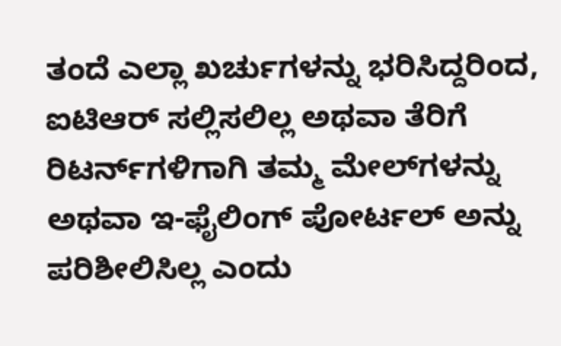ತಂದೆ ಎಲ್ಲಾ ಖರ್ಚುಗಳನ್ನು ಭರಿಸಿದ್ದರಿಂದ, ಐಟಿಆರ್ ಸಲ್ಲಿಸಲಿಲ್ಲ ಅಥವಾ ತೆರಿಗೆ ರಿಟರ್ನ್‌ಗಳಿಗಾಗಿ ತಮ್ಮ ಮೇಲ್‌ಗಳನ್ನು ಅಥವಾ ಇ-ಫೈಲಿಂಗ್ ಪೋರ್ಟಲ್ ಅನ್ನು ಪರಿಶೀಲಿಸಿಲ್ಲ ಎಂದು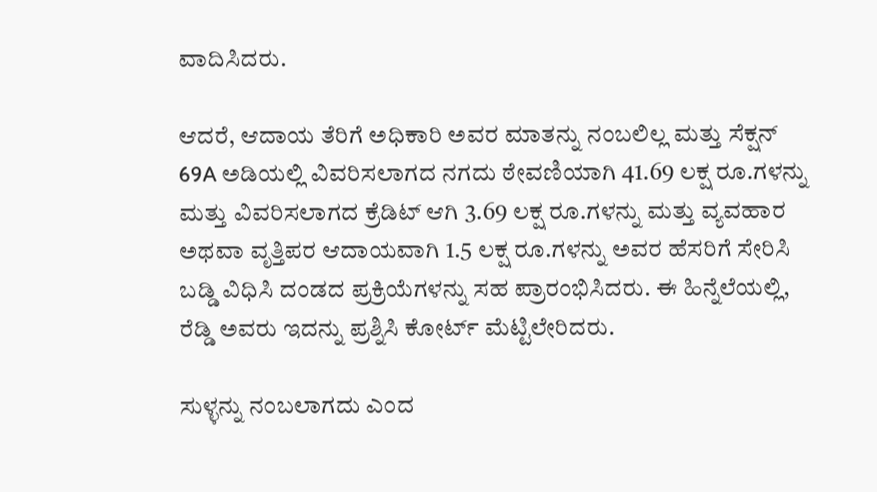ವಾದಿಸಿದರು.

ಆದರೆ, ಆದಾಯ ತೆರಿಗೆ ಅಧಿಕಾರಿ ಅವರ ಮಾತನ್ನು ನಂಬಲಿಲ್ಲ ಮತ್ತು ಸೆಕ್ಷನ್ 69A ಅಡಿಯಲ್ಲಿ ವಿವರಿಸಲಾಗದ ನಗದು ಠೇವಣಿಯಾಗಿ 41.69 ಲಕ್ಷ ರೂ.ಗಳನ್ನು ಮತ್ತು ವಿವರಿಸಲಾಗದ ಕ್ರೆಡಿಟ್ ಆಗಿ 3.69 ಲಕ್ಷ ರೂ.ಗಳನ್ನು ಮತ್ತು ವ್ಯವಹಾರ ಅಥವಾ ವೃತ್ತಿಪರ ಆದಾಯವಾಗಿ 1.5 ಲಕ್ಷ ರೂ.ಗಳನ್ನು ಅವರ ಹೆಸರಿಗೆ ಸೇರಿಸಿ ಬಡ್ಡಿ ವಿಧಿಸಿ ದಂಡದ ಪ್ರಕ್ರಿಯೆಗಳನ್ನು ಸಹ ಪ್ರಾರಂಭಿಸಿದರು. ಈ ಹಿನ್ನೆಲೆಯಲ್ಲಿ, ರೆಡ್ಡಿ ಅವರು ಇದನ್ನು ಪ್ರಶ್ನಿಸಿ ಕೋರ್ಟ್ ಮೆಟ್ಟಿಲೇರಿದರು.

ಸುಳ್ಳನ್ನು ನಂಬಲಾಗದು ಎಂದ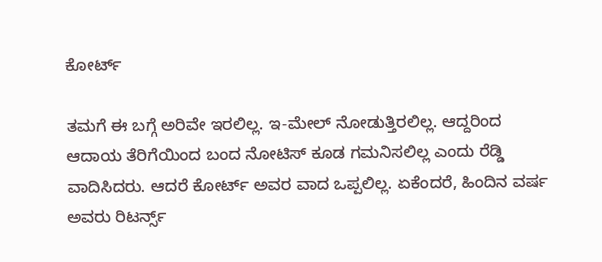ಕೋರ್ಟ್

ತಮಗೆ ಈ ಬಗ್ಗೆ ಅರಿವೇ ಇರಲಿಲ್ಲ. ಇ-ಮೇಲ್ ನೋಡುತ್ತಿರಲಿಲ್ಲ. ಆದ್ದರಿಂದ ಆದಾಯ ತೆರಿಗೆಯಿಂದ ಬಂದ ನೋಟಿಸ್ ಕೂಡ ಗಮನಿಸಲಿಲ್ಲ ಎಂದು ರೆಡ್ಡಿ ವಾದಿಸಿದರು. ಆದರೆ ಕೋರ್ಟ್ ಅವರ ವಾದ ಒಪ್ಪಲಿಲ್ಲ. ಏಕೆಂದರೆ, ಹಿಂದಿನ ವರ್ಷ ಅವರು ರಿಟರ್ನ್ಸ್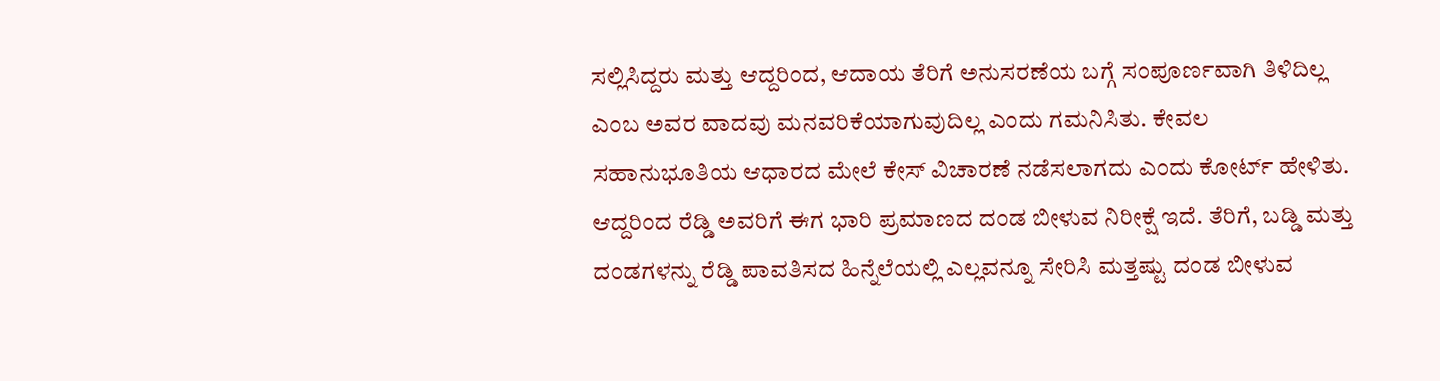ಸಲ್ಲಿಸಿದ್ದರು ಮತ್ತು ಆದ್ದರಿಂದ, ಆದಾಯ ತೆರಿಗೆ ಅನುಸರಣೆಯ ಬಗ್ಗೆ ಸಂಪೂರ್ಣವಾಗಿ ತಿಳಿದಿಲ್ಲ ಎಂಬ ಅವರ ವಾದವು ಮನವರಿಕೆಯಾಗುವುದಿಲ್ಲ ಎಂದು ಗಮನಿಸಿತು. ಕೇವಲ ಸಹಾನುಭೂತಿಯ ಆಧಾರದ ಮೇಲೆ ಕೇಸ್ ವಿಚಾರಣೆ ನಡೆಸಲಾಗದು ಎಂದು ಕೋರ್ಟ್ ಹೇಳಿತು. ಆದ್ದರಿಂದ ರೆಡ್ಡಿ ಅವರಿಗೆ ಈಗ ಭಾರಿ ಪ್ರಮಾಣದ ದಂಡ ಬೀಳುವ ನಿರೀಕ್ಷೆ ಇದೆ. ತೆರಿಗೆ, ಬಡ್ಡಿ ಮತ್ತು ದಂಡಗಳನ್ನು ರೆಡ್ಡಿ ಪಾವತಿಸದ ಹಿನ್ನೆಲೆಯಲ್ಲಿ ಎಲ್ಲವನ್ನೂ ಸೇರಿಸಿ ಮತ್ತಷ್ಟು ದಂಡ ಬೀಳುವ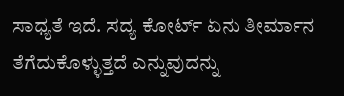ಸಾಧ್ಯತೆ ಇದೆ. ಸದ್ಯ ಕೋರ್ಟ್ ಏನು ತೀರ್ಮಾನ ತೆಗೆದುಕೊಳ್ಳುತ್ತದೆ ಎನ್ನುವುದನ್ನು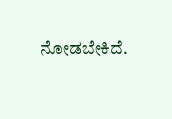ನೋಡಬೇಕಿದೆ.